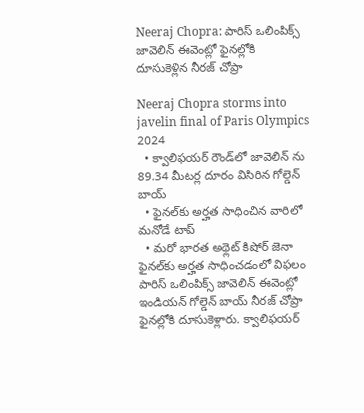Neeraj Chopra: పారిస్ ఒలింపిక్స్ జావెలిన్ ఈవెంట్లో ఫైనల్లోకి దూసుకెళ్లిన నీరజ్ చోప్రా

Neeraj Chopra storms into javelin final of Paris Olympics 2024
  • క్వాలిఫ‌య‌ర్ రౌండ్‌లో జావెలిన్ ను 89.34 మీటర్ల దూరం విసిరిన గోల్డెన్ బాయ్‌
  • ఫైన‌ల్‌కు అర్హ‌త సాధించిన వారిలో మ‌నోడే టాప్‌
  • మ‌రో భార‌త అథ్లెట్ కిషోర్ జెనా ఫైనల్‌కు అర్హత సాధించడంలో విఫలం
పారిస్ ఒలింపిక్స్ జావెలిన్ ఈవెంట్లో ఇండియన్ గోల్డెన్ బాయ్ నీర‌జ్ చోప్రా ఫైనల్లోకి దూసుకెళ్లారు. క్వాలిఫ‌య‌ర్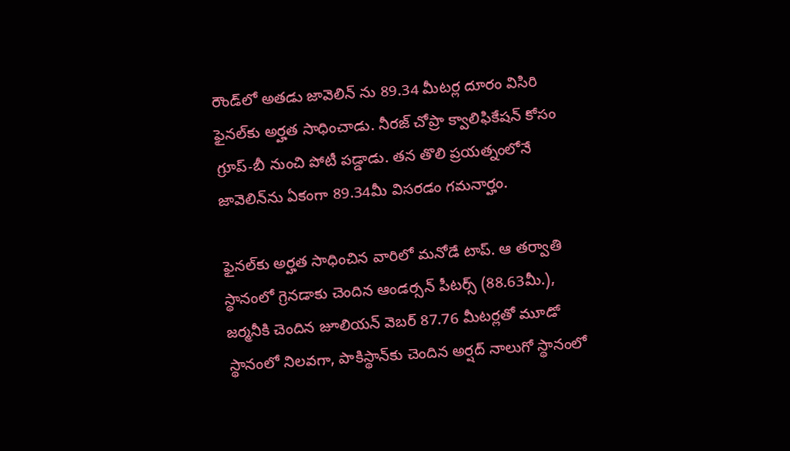రౌండ్‌లో అతడు జావెలిన్ ను 89.34 మీటర్ల దూరం విసిరి ఫైన‌ల్‌కు అర్హ‌త సాధించాడు. నీరజ్ చోప్రా క్వాలిఫికేషన్ కోసం గ్రూప్-బీ నుంచి పోటీ పడ్డాడు. త‌న తొలి ప్ర‌య‌త్నంలోనే జావెలిన్‌ను ఏకంగా 89.34మీ విస‌ర‌డం గ‌మ‌నార్హం.

ఫైన‌ల్‌కు అర్హ‌త సాధించిన వారిలో మ‌నోడే టాప్‌. ఆ త‌ర్వాతి స్థానంలో గ్రెనడాకు చెందిన‌ ఆండర్సన్ పీటర్స్ (88.63మీ.), జర్మనీకి చెందిన జూలియన్ వెబర్ 87.76 మీటర్లతో మూడో స్థానంలో నిలవగా, పాకిస్థాన్‌కు చెందిన అర్షద్ నాలుగో స్థానంలో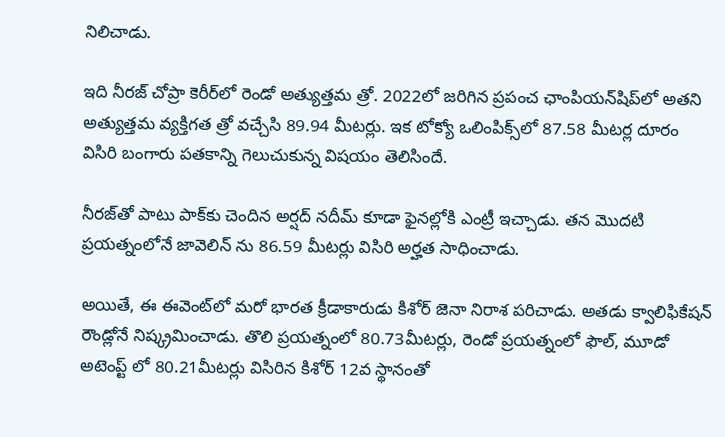నిలిచాడు.

ఇది నీరజ్ చోప్రా కెరీర్‌లో రెండో అత్యుత్తమ త్రో. 2022లో జరిగిన ప్రపంచ ఛాంపియన్‌షిప్‌లో అతని అత్యుత్తమ వ్యక్తిగత త్రో వ‌చ్చేసి 89.94 మీటర్లు. ఇక టోక్యో ఒలింపిక్స్‌లో 87.58 మీటర్ల దూరం విసిరి బంగారు పతకాన్ని గెలుచుకున్న విష‌యం తెలిసిందే.

నీర‌జ్‌తో పాటు పాక్‌కు చెందిన అర్షద్ నదీమ్ కూడా ఫైన‌ల్లోకి ఎంట్రీ ఇచ్చాడు. తన మొదటి ప్ర‌య‌త్నంలోనే జావెలిన్ ను 86.59 మీటర్లు విసిరి అర్హ‌త సాధించాడు.

అయితే, ఈ ఈవెంట్‌లో మ‌రో భార‌త క్రీడాకారుడు కిశోర్ జెనా నిరాశ ప‌రిచాడు. అతడు క్వాలిఫికేషన్ రౌండ్లోనే నిష్క్రమించాడు. తొలి ప్రయత్నంలో 80.73మీటర్లు, రెండో ప్రయత్నంలో ఫౌల్, మూడో అటెంప్ట్ లో 80.21మీటర్లు విసిరిన కిశోర్ 12వ స్థానంతో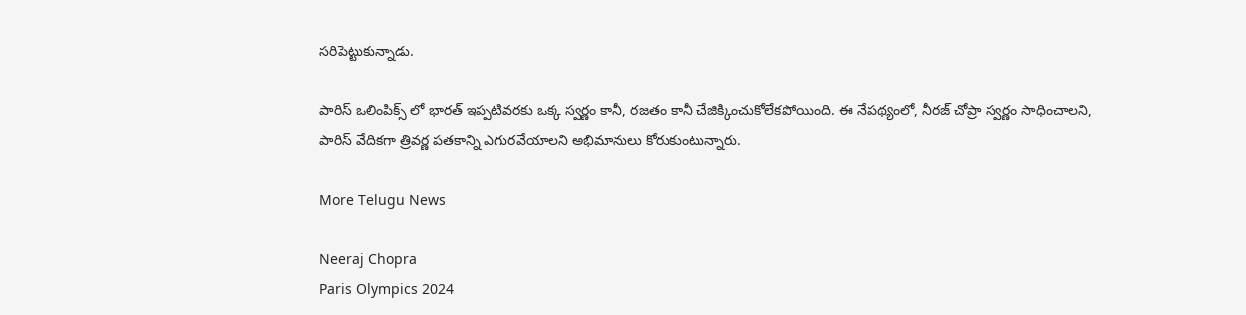స‌రిపెట్టుకున్నాడు.

పారిస్ ఒలింపిక్స్ లో భారత్ ఇప్పటివరకు ఒక్క స్వర్ణం కానీ, రజతం కానీ చేజిక్కించుకోలేకపోయింది. ఈ నేపథ్యంలో, నీరజ్ చోప్రా స్వర్ణం సాధించాలని, పారిస్ వేదికగా త్రివర్ణ పతకాన్ని ఎగురవేయాలని అభిమానులు కోరుకుంటున్నారు.

More Telugu News

Neeraj Chopra
Paris Olympics 2024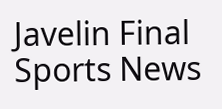Javelin Final
Sports News